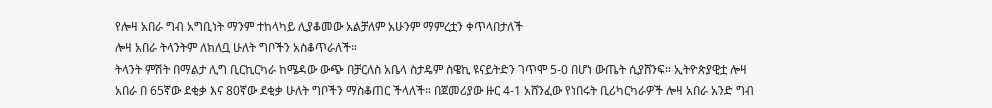የሎዛ አበራ ግብ አግቢነት ማንም ተከላካይ ሊያቆመው አልቻለም አሁንም ማምረቷን ቀጥላበታለች
ሎዛ አበራ ትላንትም ለክለቧ ሁለት ግቦችን አስቆጥራለች።
ትላንት ምሽት በማልታ ሊግ ቢርኪርካራ ከሜዳው ውጭ በቻርለስ አቤላ ስታዴም ስዌኪ ዩናይትድን ገጥሞ 5-0 በሆነ ውጤት ሲያሸንፍ። ኢትዮጵያዊቷ ሎዛ አበራ በ 65ኛው ደቂቃ እና 80ኛው ደቂቃ ሁለት ግቦችን ማስቆጠር ችላለች። በጀመሪያው ዙር 4-1 አሸንፈው የነበሩት ቢሪካርካራዎች ሎዛ አበራ አንድ ግብ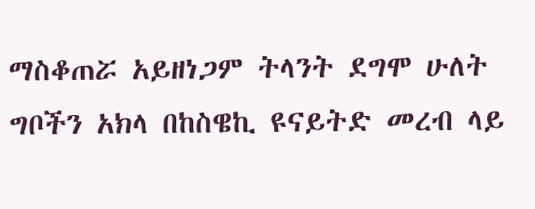ማስቆጠሯ አይዘነጋም ትላንት ደግሞ ሁለት ግቦችን አክላ በከስዌኪ ዩናይትድ መረብ ላይ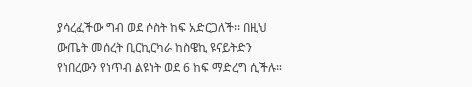ያሳረፈችው ግብ ወደ ሶስት ከፍ አድርጋለች፡፡ በዚህ ውጤት መሰረት ቢርኪርካራ ከስዌኪ ዩናይትድን የነበረውን የነጥብ ልዩነት ወደ 6 ከፍ ማድረግ ሲችሉ።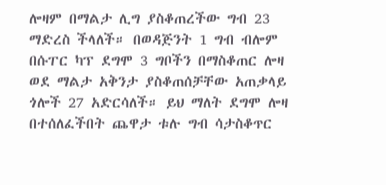ሎዛም በማልታ ሊግ ያስቆጠረችው ግብ 23 ማድረስ ችላለች። በወዳጅንት 1 ግብ ብሎም በሱፐር ካፕ ደግሞ 3 ግቦችን በማስቆጠር ሎዛ ወደ ማልታ አቅንታ ያስቆጠሰቻቸው አጠቃላይ ጎሎች 27 አድርሳለች። ይህ ማለት ደግሞ ሎዛ በተሰለፈችበት ጨዋታ ቱሉ ግብ ሳታስቆጥር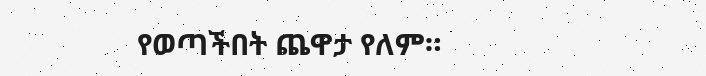የወጣችበት ጨዋታ የለም።